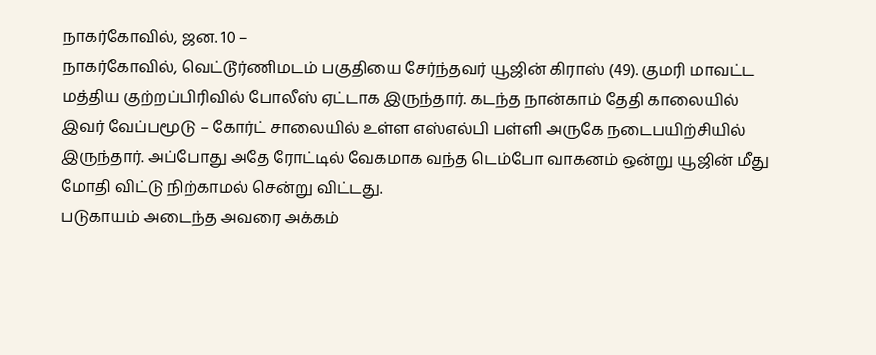நாகர்கோவில், ஜன. 10 –
நாகர்கோவில், வெட்டூர்ணிமடம் பகுதியை சேர்ந்தவர் யூஜின் கிராஸ் (49). குமரி மாவட்ட மத்திய குற்றப்பிரிவில் போலீஸ் ஏட்டாக இருந்தார். கடந்த நான்காம் தேதி காலையில் இவர் வேப்பமூடு – கோர்ட் சாலையில் உள்ள எஸ்எல்பி பள்ளி அருகே நடைபயிற்சியில் இருந்தார். அப்போது அதே ரோட்டில் வேகமாக வந்த டெம்போ வாகனம் ஒன்று யூஜின் மீது மோதி விட்டு நிற்காமல் சென்று விட்டது.
படுகாயம் அடைந்த அவரை அக்கம்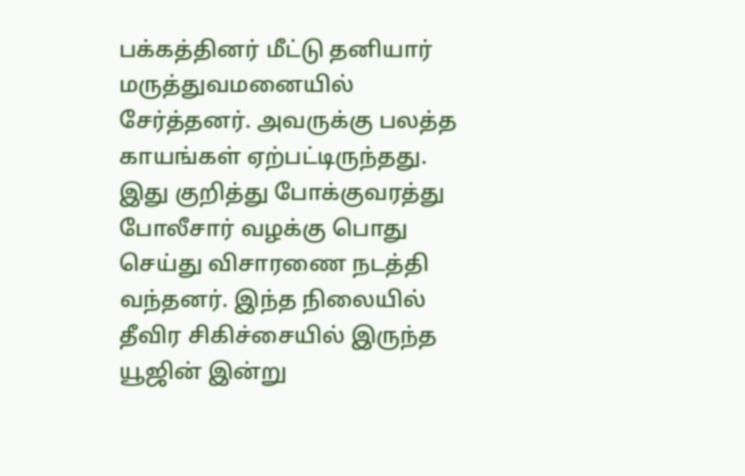பக்கத்தினர் மீட்டு தனியார் மருத்துவமனையில் சேர்த்தனர். அவருக்கு பலத்த காயங்கள் ஏற்பட்டிருந்தது. இது குறித்து போக்குவரத்து போலீசார் வழக்கு பொது செய்து விசாரணை நடத்தி வந்தனர். இந்த நிலையில் தீவிர சிகிச்சையில் இருந்த யூஜின் இன்று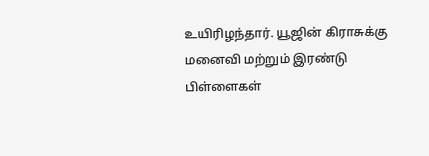உயிரிழந்தார். யூஜின் கிராசுக்கு மனைவி மற்றும் இரண்டு பிள்ளைகள்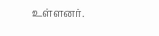உள்ளனர்.